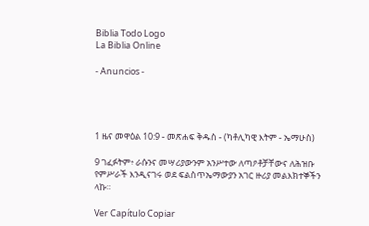Biblia Todo Logo
La Biblia Online

- Anuncios -




1 ዜና መዋዕል 10:9 - መጽሐፍ ቅዱስ - (ካቶሊካዊ እትም - ኤማሁስ)

9 ገፈፉትም፥ ራሱንና መሣሪያውንም አንሥተው ለጣዖቶቻቸውና ለሕዝቡ የምሥራች እንዲናገሩ ወደ ፍልስጥኤማውያን አገር ዙሪያ መልእክተኞችን ላኩ።

Ver Capítulo Copiar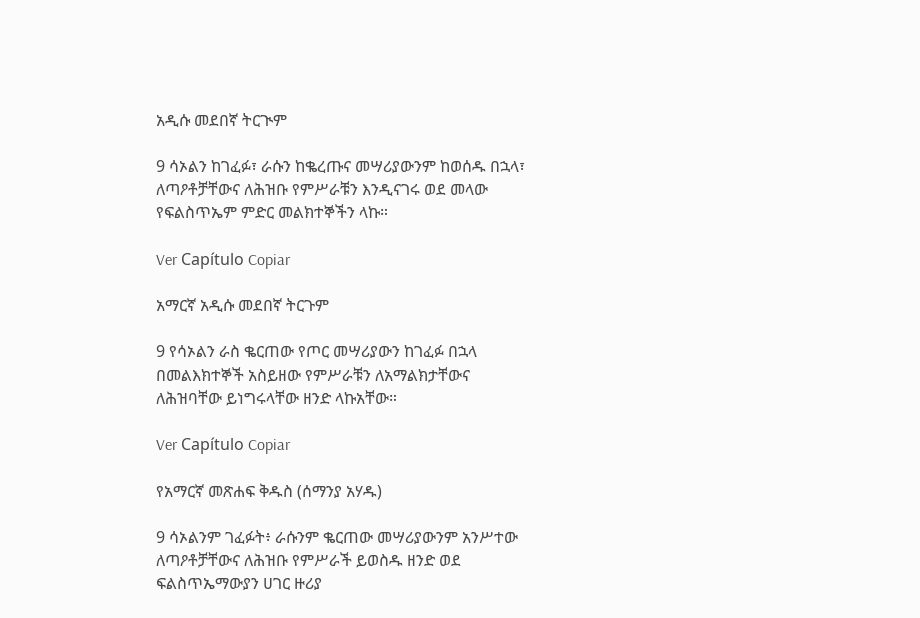አዲሱ መደበኛ ትርጒም

9 ሳኦልን ከገፈፉ፣ ራሱን ከቈረጡና መሣሪያውንም ከወሰዱ በኋላ፣ ለጣዖቶቻቸውና ለሕዝቡ የምሥራቹን እንዲናገሩ ወደ መላው የፍልስጥኤም ምድር መልክተኞችን ላኩ።

Ver Capítulo Copiar

አማርኛ አዲሱ መደበኛ ትርጉም

9 የሳኦልን ራስ ቈርጠው የጦር መሣሪያውን ከገፈፉ በኋላ በመልእክተኞች አስይዘው የምሥራቹን ለአማልክታቸውና ለሕዝባቸው ይነግሩላቸው ዘንድ ላኩአቸው።

Ver Capítulo Copiar

የአማርኛ መጽሐፍ ቅዱስ (ሰማንያ አሃዱ)

9 ሳኦልንም ገፈፉት፥ ራሱንም ቈርጠው መሣሪያውንም አንሥተው ለጣዖቶቻቸውና ለሕዝቡ የምሥራች ይወስዱ ዘንድ ወደ ፍልስጥኤማውያን ሀገር ዙሪያ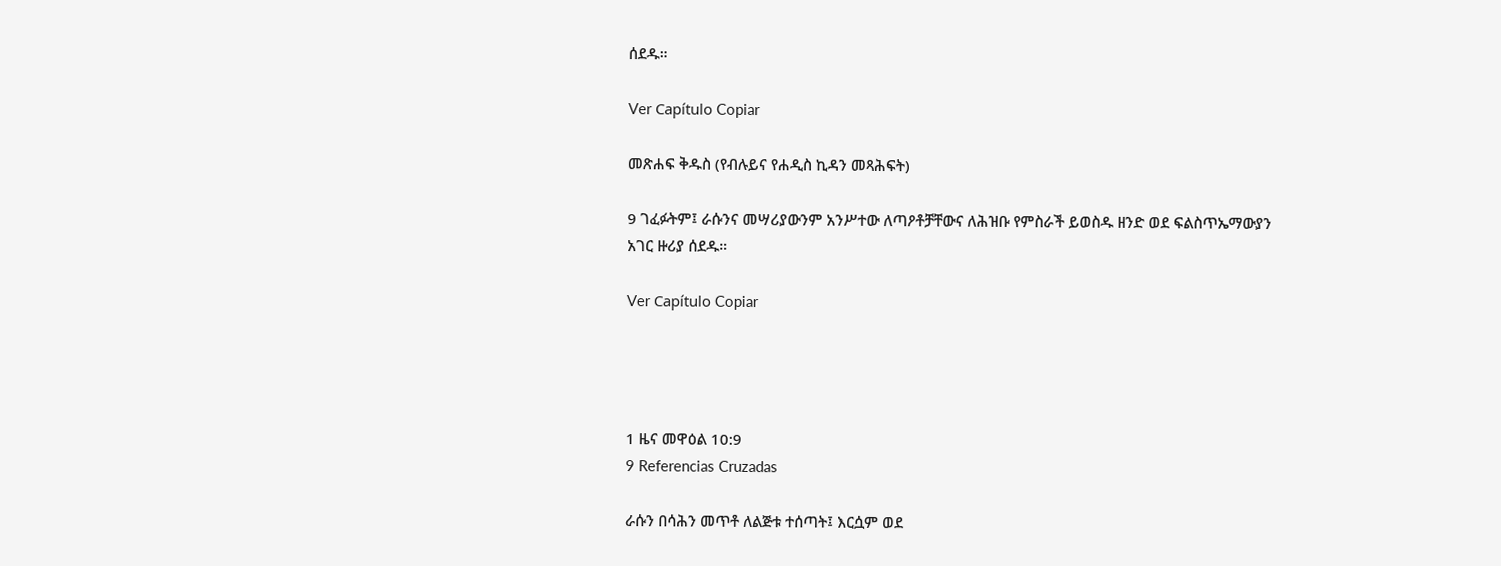ሰደዱ።

Ver Capítulo Copiar

መጽሐፍ ቅዱስ (የብሉይና የሐዲስ ኪዳን መጻሕፍት)

9 ገፈፉትም፤ ራሱንና መሣሪያውንም አንሥተው ለጣዖቶቻቸውና ለሕዝቡ የምስራች ይወስዱ ዘንድ ወደ ፍልስጥኤማውያን አገር ዙሪያ ሰደዱ።

Ver Capítulo Copiar




1 ዜና መዋዕል 10:9
9 Referencias Cruzadas

ራሱን በሳሕን መጥቶ ለልጅቱ ተሰጣት፤ እርሷም ወደ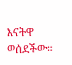እናትዋ ወሰደችው።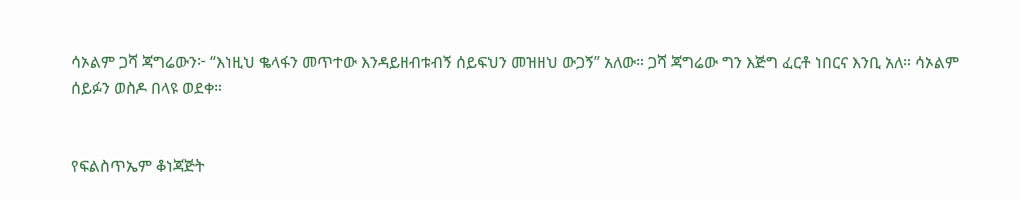ሳኦልም ጋሻ ጃግሬውን፦ “እነዚህ ቈላፋን መጥተው እንዳይዘብቱብኝ ሰይፍህን መዝዘህ ውጋኝ” አለው። ጋሻ ጃግሬው ግን እጅግ ፈርቶ ነበርና እንቢ አለ። ሳኦልም ሰይፉን ወስዶ በላዩ ወደቀ።


የፍልስጥኤም ቆነጃጅት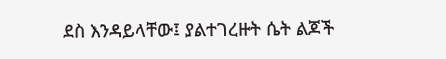ደስ እንዳይላቸው፤ ያልተገረዙት ሴት ልጆች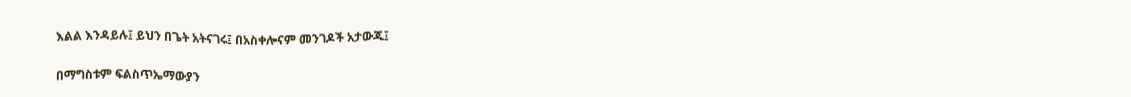እልል እንዳይሉ፤ ይህን በጌት አትናገሩ፤ በአስቀሎናም መንገዶች አታውጁ፤


በማግስቱም ፍልስጥኤማውያን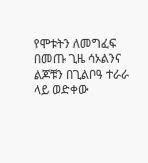የሞቱትን ለመግፈፍ በመጡ ጊዜ ሳኦልንና ልጆቹን በጊልቦዓ ተራራ ላይ ወድቀው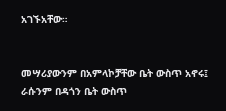አገኙአቸው።


መሣሪያውንም በአምላኮቻቸው ቤት ውስጥ አኖሩ፤ ራሱንም በዳጎን ቤት ውስጥ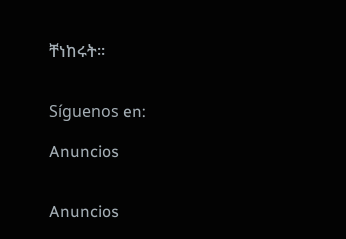ቸነከሩት።


Síguenos en:

Anuncios


Anuncios